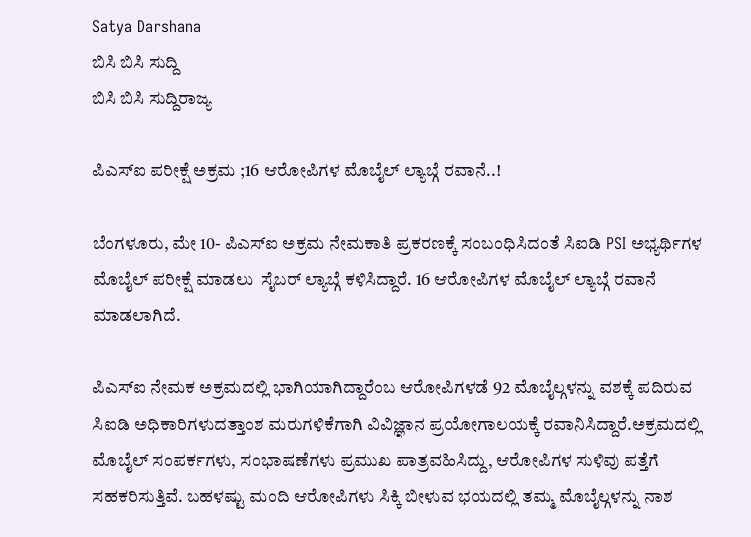Satya Darshana
ಬಿಸಿ ಬಿಸಿ ಸುದ್ದಿ
ಬಿಸಿ ಬಿಸಿ ಸುದ್ದಿರಾಜ್ಯ

ಪಿಎಸ್ಐ ಪರೀಕ್ಷೆ ಅಕ್ರಮ ;16 ಆರೋಪಿಗಳ ಮೊಬೈಲ್ ಲ್ಯಾಬ್ಗೆ ರವಾನೆ..!

ಬೆಂಗಳೂರು, ಮೇ 10- ಪಿಎಸ್ಐ ಅಕ್ರಮ ನೇಮಕಾತಿ ಪ್ರಕರಣಕ್ಕೆ ಸಂಬಂಧಿಸಿದಂತೆ ಸಿಐಡಿ PSI ಅಭ್ಯರ್ಥಿಗಳ ಮೊಬೈಲ್ ಪರೀಕ್ಷೆ ಮಾಡಲು  ಸೈಬರ್ ಲ್ಯಾಬ್ಗೆ ಕಳಿಸಿದ್ದಾರೆ. 16 ಆರೋಪಿಗಳ ಮೊಬೈಲ್ ಲ್ಯಾಬ್ಗೆ ರವಾನೆ ಮಾಡಲಾಗಿದೆ.

ಪಿಎಸ್ಐ ನೇಮಕ ಅಕ್ರಮದಲ್ಲಿ ಭಾಗಿಯಾಗಿದ್ದಾರೆಂಬ ಆರೋಪಿಗಳಡೆ 92 ಮೊಬೈಲ್ಗಳನ್ನು ವಶಕ್ಕೆ ಪದಿರುವ ಸಿಐಡಿ ಅಧಿಕಾರಿಗಳುದತ್ತಾಂಶ ಮರುಗಳಿಕೆಗಾಗಿ ವಿವಿಜ್ಞಾನ ಪ್ರಯೋಗಾಲಯಕ್ಕೆ ರವಾನಿಸಿದ್ದಾರೆ.ಅಕ್ರಮದಲ್ಲಿ ಮೊಬೈಲ್ ಸಂಪರ್ಕಗಳು, ಸಂಭಾಷಣೆಗಳು ಪ್ರಮುಖ ಪಾತ್ರವಹಿಸಿದ್ದು, ಆರೋಪಿಗಳ ಸುಳಿವು ಪತ್ತೆಗೆ ಸಹಕರಿಸುತ್ತಿವೆ. ಬಹಳಷ್ಟು ಮಂದಿ ಆರೋಪಿಗಳು ಸಿಕ್ಕಿ ಬೀಳುವ ಭಯದಲ್ಲಿ ತಮ್ಮ ಮೊಬೈಲ್ಗಳನ್ನು ನಾಶ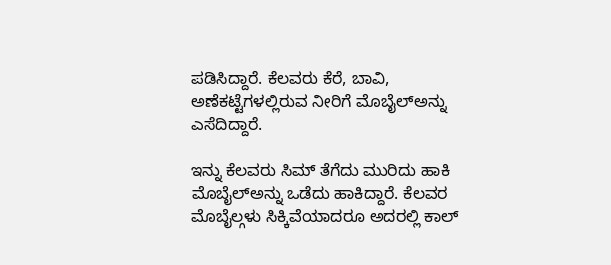ಪಡಿಸಿದ್ದಾರೆ. ಕೆಲವರು ಕೆರೆ, ಬಾವಿ, ಅಣೆಕಟ್ಟೆಗಳಲ್ಲಿರುವ ನೀರಿಗೆ ಮೊಬೈಲ್ಅನ್ನು ಎಸೆದಿದ್ದಾರೆ.

ಇನ್ನು ಕೆಲವರು ಸಿಮ್ ತೆಗೆದು ಮುರಿದು ಹಾಕಿ ಮೊಬೈಲ್ಅನ್ನು ಒಡೆದು ಹಾಕಿದ್ದಾರೆ. ಕೆಲವರ ಮೊಬೈಲ್ಗಳು ಸಿಕ್ಕಿವೆಯಾದರೂ ಅದರಲ್ಲಿ ಕಾಲ್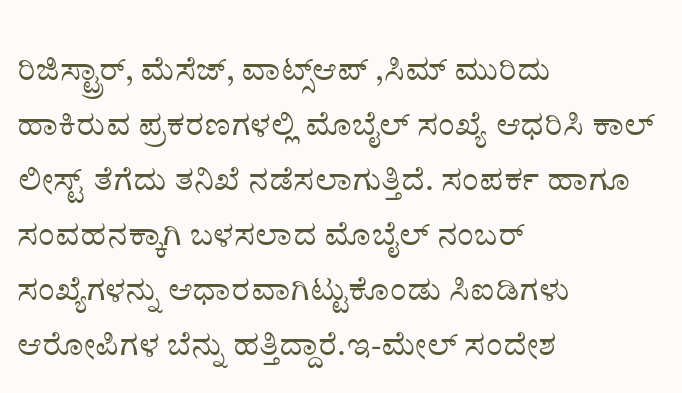ರಿಜಿಸ್ಟ್ರಾರ್, ಮೆಸೆಜ್, ವಾಟ್ಸ್ಆಪ್ ,ಸಿಮ್ ಮುರಿದು ಹಾಕಿರುವ ಪ್ರಕರಣಗಳಲ್ಲಿ ಮೊಬೈಲ್ ಸಂಖ್ಯೆ ಆಧರಿಸಿ ಕಾಲ್ ಲೀಸ್ಟ್ ತೆಗೆದು ತನಿಖೆ ನಡೆಸಲಾಗುತ್ತಿದೆ. ಸಂಪರ್ಕ ಹಾಗೂ ಸಂವಹನಕ್ಕಾಗಿ ಬಳಸಲಾದ ಮೊಬೈಲ್ ನಂಬರ್ ಸಂಖ್ಯೆಗಳನ್ನು ಆಧಾರವಾಗಿಟ್ಟುಕೊಂಡು ಸಿಐಡಿಗಳು ಆರೋಪಿಗಳ ಬೆನ್ನು ಹತ್ತಿದ್ದಾರೆ.ಇ-ಮೇಲ್ ಸಂದೇಶ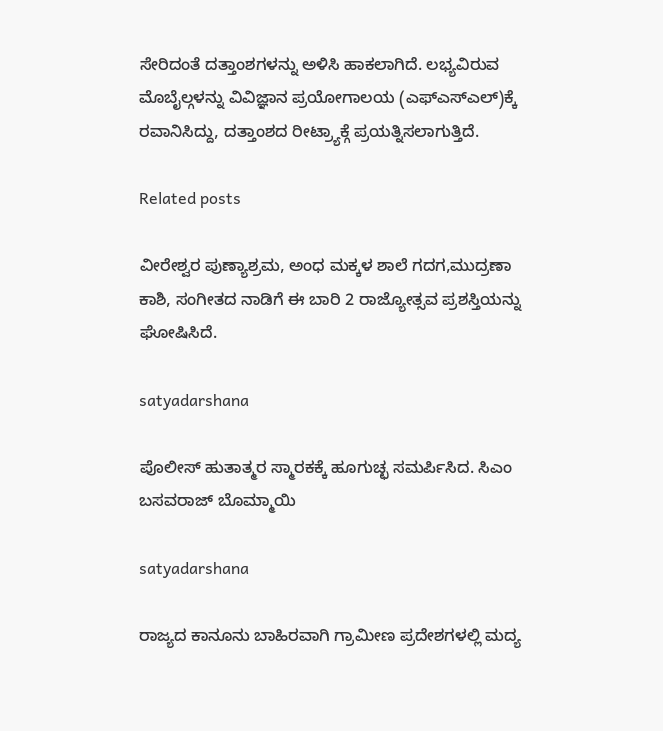ಸೇರಿದಂತೆ ದತ್ತಾಂಶಗಳನ್ನು ಅಳಿಸಿ ಹಾಕಲಾಗಿದೆ. ಲಭ್ಯವಿರುವ ಮೊಬೈಲ್ಗಳನ್ನು ವಿವಿಜ್ಞಾನ ಪ್ರಯೋಗಾಲಯ (ಎಫ್ಎಸ್ಎಲ್)ಕ್ಕೆ ರವಾನಿಸಿದ್ದು, ದತ್ತಾಂಶದ ರೀಟ್ರ್ಯಾಕ್ಗೆ ಪ್ರಯತ್ನಿಸಲಾಗುತ್ತಿದೆ.

Related posts

ವೀರೇಶ್ವರ ಪುಣ್ಯಾಶ್ರಮ, ಅಂಧ ಮಕ್ಕಳ ಶಾಲೆ ಗದಗ,ಮುದ್ರಣಾ ಕಾಶಿ, ಸಂಗೀತದ ನಾಡಿಗೆ ಈ ಬಾರಿ 2 ರಾಜ್ಯೋತ್ಸವ ಪ್ರಶಸ್ತಿಯನ್ನು ಘೋಷಿಸಿದೆ.

satyadarshana

ಪೊಲೀಸ್ ಹುತಾತ್ಮರ ಸ್ಮಾರಕಕ್ಕೆ ಹೂಗುಚ್ಛ ಸಮರ್ಪಿಸಿದ. ಸಿಎಂ ಬಸವರಾಜ್ ಬೊಮ್ಮಾಯಿ

satyadarshana

ರಾಜ್ಯದ ಕಾನೂನು ಬಾಹಿರವಾಗಿ ಗ್ರಾಮೀಣ ಪ್ರದೇಶಗಳಲ್ಲಿ ಮದ್ಯ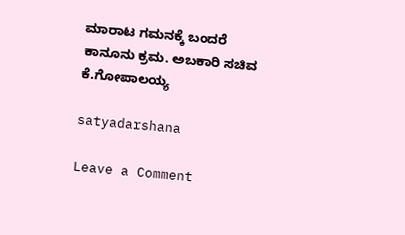ಮಾರಾಟ ಗಮನಕ್ಕೆ ಬಂದರೆ ಕಾನೂನು ಕ್ರಮ. ಅಬಕಾರಿ ಸಚಿವ ಕೆ.ಗೋಪಾಲಯ್ಯ

satyadarshana

Leave a Comment